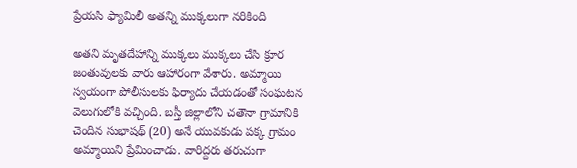ప్రేయసి ఫ్యామిలీ అతన్ని ముక్కలుగా నరికింది

అతని మృతదేహాన్ని ముక్కలు ముక్కలు చేసి క్రూర జంతువులకు వారు ఆహారంగా వేశారు. అమ్మాయి స్వయంగా పోలీసులకు ఫిర్యాదు చేయడంతో సంఘటన వెలుగులోకి వచ్చింది. బస్తీ జిల్లాలోని చతౌనా గ్రామానికి చెందిన సుభాషథ్ (20) అనే యువకుడు పక్క గ్రామం అమ్మాయిని ప్రేమించాడు. వారిద్దరు తరుచుగా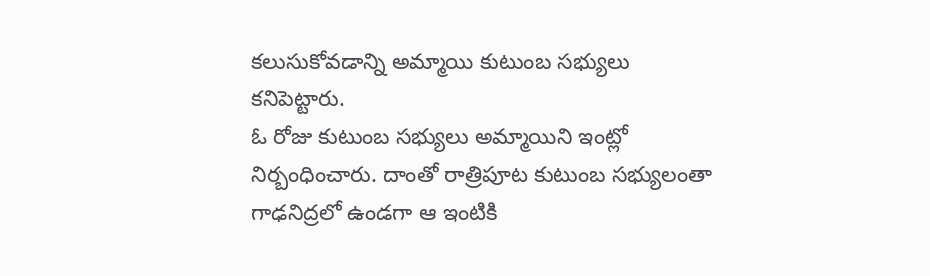కలుసుకోవడాన్ని అమ్మాయి కుటుంబ సభ్యులు కనిపెట్టారు.
ఓ రోజు కుటుంబ సభ్యులు అమ్మాయిని ఇంట్లో నిర్బంధించారు. దాంతో రాత్రిపూట కుటుంబ సభ్యులంతా గాఢనిద్రలో ఉండగా ఆ ఇంటికి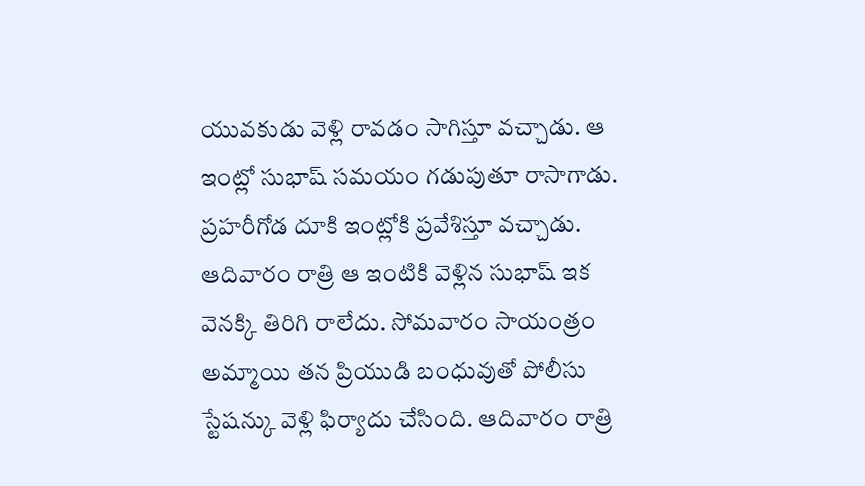యువకుడు వెళ్లి రావడం సాగిస్తూ వచ్చాడు. ఆ ఇంట్లో సుభాష్ సమయం గడుపుతూ రాసాగాడు. ప్రహరీగోడ దూకి ఇంట్లోకి ప్రవేశిస్తూ వచ్చాడు.
ఆదివారం రాత్రి ఆ ఇంటికి వెళ్లిన సుభాష్ ఇక వెనక్కి తిరిగి రాలేదు. సోమవారం సాయంత్రం అమ్మాయి తన ప్రియుడి బంధువుతో పోలీసు స్టేషన్కు వెళ్లి ఫిర్యాదు చేసింది. ఆదివారం రాత్రి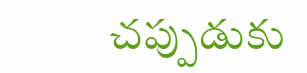చప్పుడుకు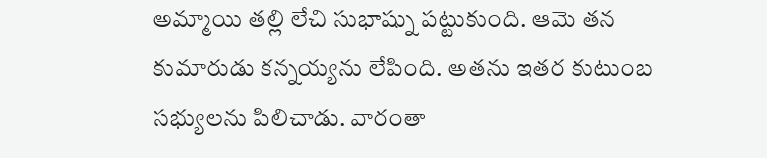అమ్మాయి తల్లి లేచి సుభాష్ను పట్టుకుంది. ఆమె తన కుమారుడు కన్నయ్యను లేపింది. అతను ఇతర కుటుంబ సభ్యులను పిలిచాడు. వారంతా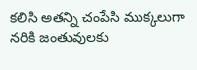కలిసి అతన్ని చంపేసి ముక్కలుగా నరికి జంతువులకు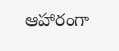ఆహారంగా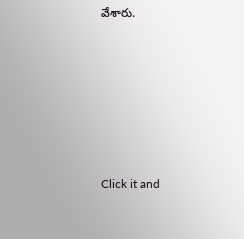వేశారు.












Click it and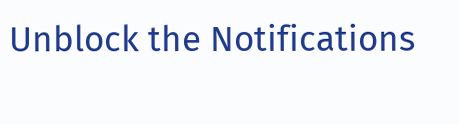Unblock the Notifications